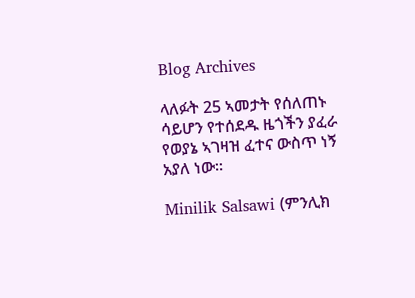Blog Archives

ላለፉት 25 ኣመታት የሰለጠኑ ሳይሆን የተሰደዱ ዜጎችን ያፈራ የወያኔ ኣገዛዝ ፈተና ውስጥ ነኝ አያለ ነው።

Minilik Salsawi (ምንሊክ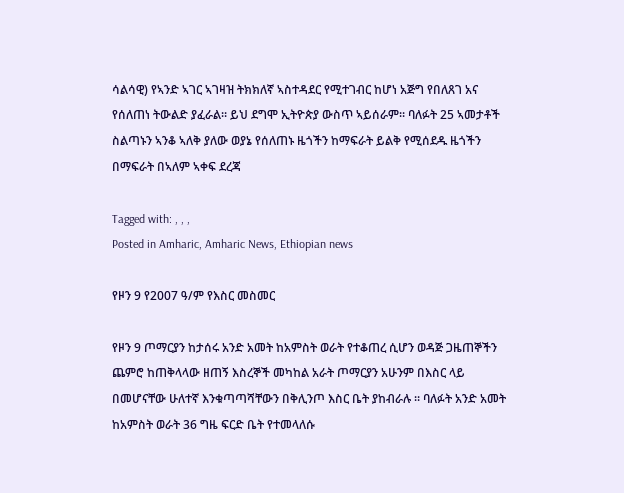ሳልሳዊ) የኣንድ ኣገር ኣገዛዝ ትክክለኛ ኣስተዳደር የሚተገብር ከሆነ አጅግ የበለጸገ አና የሰለጠነ ትውልድ ያፈራል። ይህ ደግሞ ኢትዮጵያ ውስጥ ኣይሰራም። ባለፉት 25 ኣመታቶች ስልጣኑን ኣንቆ ኣለቅ ያለው ወያኔ የሰለጠኑ ዜጎችን ከማፍራት ይልቅ የሚሰደዱ ዜጎችን በማፍራት በኣለም ኣቀፍ ደረጃ

Tagged with: , , ,
Posted in Amharic, Amharic News, Ethiopian news

የዞን 9 የ2007 ዓ/ም የእስር መስመር

የዞን 9 ጦማርያን ከታሰሩ አንድ አመት ከአምስት ወራት የተቆጠረ ሲሆን ወዳጅ ጋዜጠኞችን ጨምሮ ከጠቅላላው ዘጠኝ እስረኞች መካከል አራት ጦማርያን አሁንም በእስር ላይ በመሆናቸው ሁለተኛ እንቁጣጣሻቸውን በቅሊንጦ እስር ቤት ያከብራሉ ፡፡ ባለፉት አንድ አመት ከአምስት ወራት 36 ግዜ ፍርድ ቤት የተመላለሱ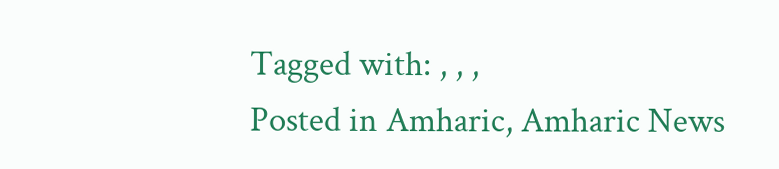Tagged with: , , ,
Posted in Amharic, Amharic News